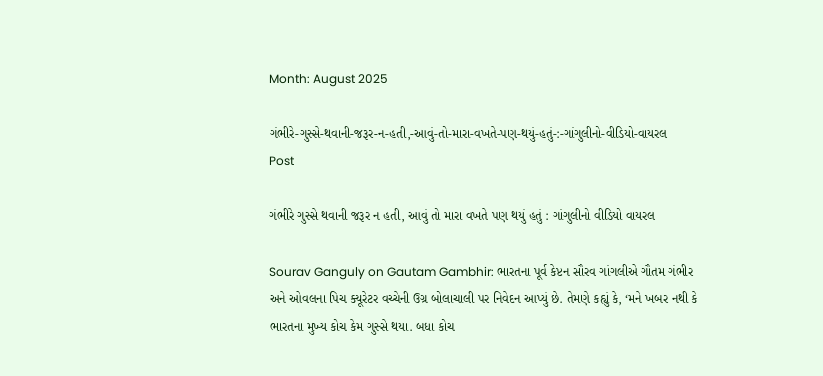Month: August 2025

ગંભીરે-ગુસ્સે-થવાની-જરૂર-ન-હતી,-આવું-તો-મારા-વખતે-પણ-થયું-હતું-:-ગાંગુલીનો-વીડિયો-વાયરલ
Post

ગંભીરે ગુસ્સે થવાની જરૂર ન હતી, આવું તો મારા વખતે પણ થયું હતું : ગાંગુલીનો વીડિયો વાયરલ

Sourav Ganguly on Gautam Gambhir: ભારતના પૂર્વ કેપ્ટન સૌરવ ગાંગલીએ ગૌતમ ગંભીર અને ઓવલના પિચ ક્યૂરેટર વચ્ચેની ઉગ્ર બોલાચાલી પર નિવેદન આપ્યું છે. તેમણે કહ્યું કે, ‘મને ખબર નથી કે ભારતના મુખ્ય કોચ કેમ ગુસ્સે થયા. બધા કોચ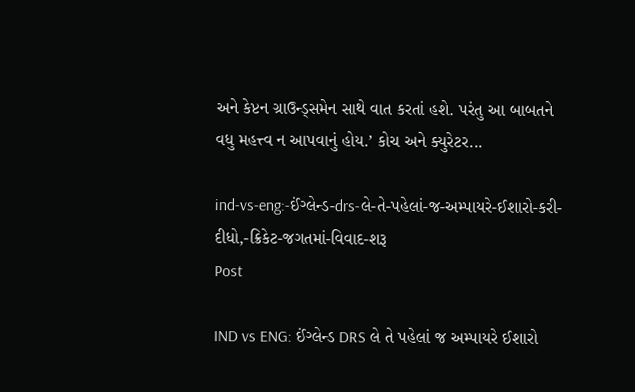અને કેપ્ટન ગ્રાઉન્ડ્સમેન સાથે વાત કરતાં હશે. પરંતુ આ બાબતને વધુ મહત્ત્વ ન આપવાનું હોય.’ કોચ અને ક્યુરેટર...

ind-vs-eng:-ઈંગ્લેન્ડ-drs-લે-તે-પહેલાં-જ-અમ્પાયરે-ઈશારો-કરી-દીધો,-ક્રિકેટ-જગતમાં-વિવાદ-શરૂ
Post

IND vs ENG: ઈંગ્લેન્ડ DRS લે તે પહેલાં જ અમ્પાયરે ઈશારો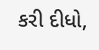કરી દીધો,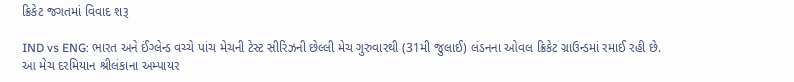ક્રિકેટ જગતમાં વિવાદ શરૂ

IND vs ENG: ભારત અને ઈંગ્લેન્ડ વચ્ચે પાંચ મેચની ટેસ્ટ સીરિઝની છેલ્લી મેચ ગુરુવારથી (31મી જુલાઈ) લંડનના ઓવલ ક્રિકેટ ગ્રાઉન્ડમાં રમાઈ રહી છે. આ મેચ દરમિયાન શ્રીલંકાના અમ્પાયર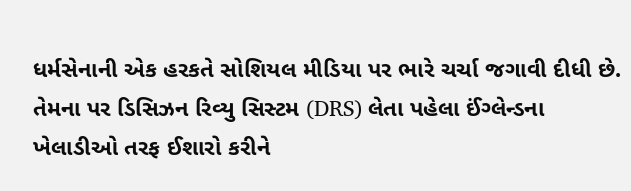ધર્મસેનાની એક હરકતે સોશિયલ મીડિયા પર ભારે ચર્ચા જગાવી દીધી છે. તેમના પર ડિસિઝન રિવ્યુ સિસ્ટમ (DRS) લેતા પહેલા ઈંગ્લેન્ડના ખેલાડીઓ તરફ ઈશારો કરીને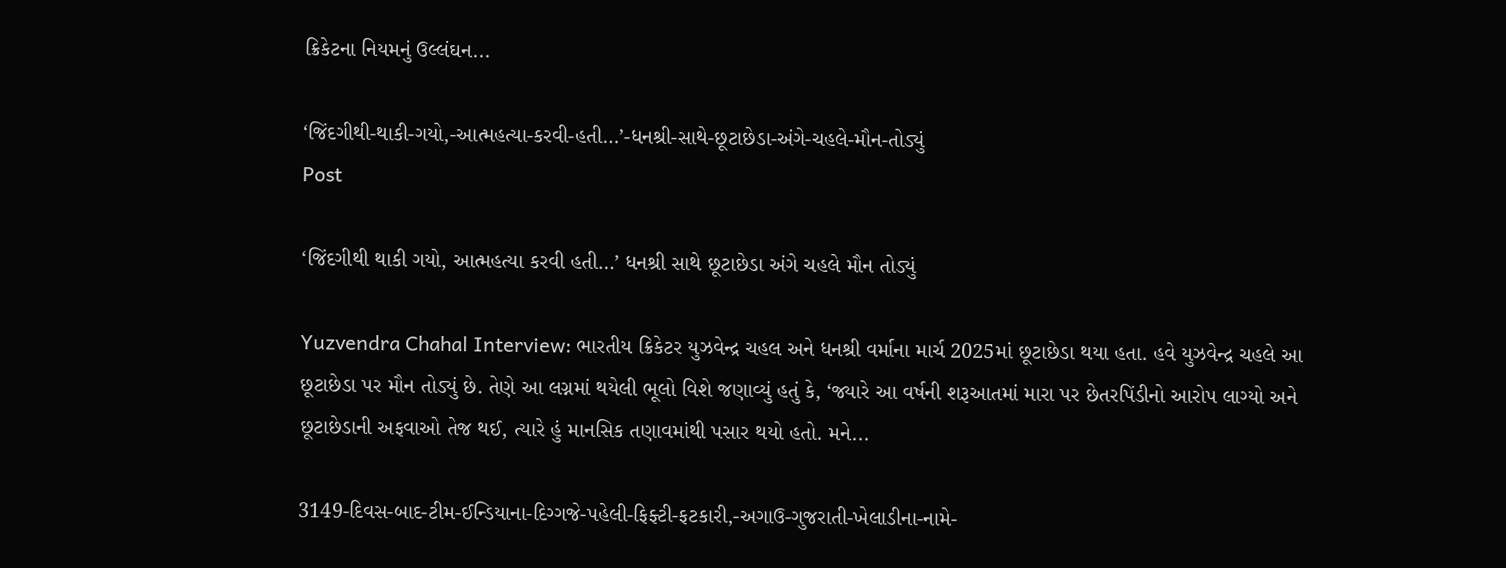ક્રિકેટના નિયમનું ઉલ્લંઘન...

‘જિંદગીથી-થાકી-ગયો,-આત્મહત્યા-કરવી-હતી…’-ધનશ્રી-સાથે-છૂટાછેડા-અંગે-ચહલે-મૌન-તોડ્યું
Post

‘જિંદગીથી થાકી ગયો, આત્મહત્યા કરવી હતી…’ ધનશ્રી સાથે છૂટાછેડા અંગે ચહલે મૌન તોડ્યું

Yuzvendra Chahal Interview: ભારતીય ક્રિકેટર યુઝવેન્દ્ર ચહલ અને ધનશ્રી વર્માના માર્ચ 2025માં છૂટાછેડા થયા હતા. હવે યુઝવેન્દ્ર ચહલે આ છૂટાછેડા પર મૌન તોડ્યું છે. તેણે આ લગ્નમાં થયેલી ભૂલો વિશે જણાવ્યું હતું કે, ‘જ્યારે આ વર્ષની શરૂઆતમાં મારા પર છેતરપિંડીનો આરોપ લાગ્યો અને છૂટાછેડાની અફવાઓ તેજ થઈ, ત્યારે હું માનસિક તણાવમાંથી પસાર થયો હતો. મને...

3149-દિવસ-બાદ-ટીમ-ઈન્ડિયાના-દિગ્ગજે-પહેલી-ફિફ્ટી-ફટકારી,-અગાઉ-ગુજરાતી-ખેલાડીના-નામે-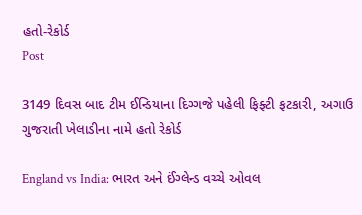હતો-રેકોર્ડ
Post

3149 દિવસ બાદ ટીમ ઈન્ડિયાના દિગ્ગજે પહેલી ફિફ્ટી ફટકારી, અગાઉ ગુજરાતી ખેલાડીના નામે હતો રેકોર્ડ

England vs India: ભારત અને ઈંગ્લેન્ડ વચ્ચે ઓવલ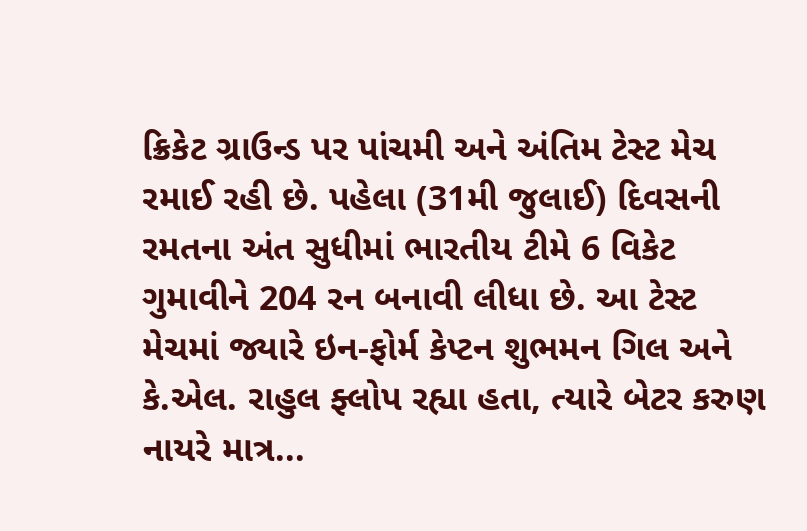ક્રિકેટ ગ્રાઉન્ડ પર પાંચમી અને અંતિમ ટેસ્ટ મેચ રમાઈ રહી છે. પહેલા (31મી જુલાઈ) દિવસની રમતના અંત સુધીમાં ભારતીય ટીમે 6 વિકેટ ગુમાવીને 204 રન બનાવી લીધા છે. આ ટેસ્ટ મેચમાં જ્યારે ઇન-ફોર્મ કેપ્ટન શુભમન ગિલ અને કે.એલ. રાહુલ ફ્લોપ રહ્યા હતા, ત્યારે બેટર કરુણ નાયરે માત્ર...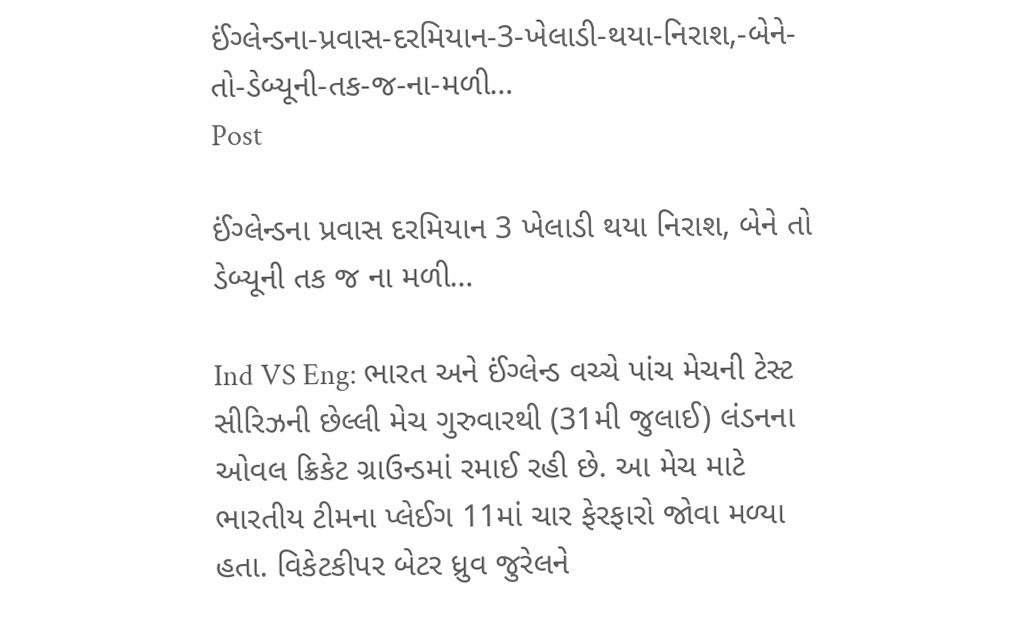ઈંગ્લેન્ડના-પ્રવાસ-દરમિયાન-3-ખેલાડી-થયા-નિરાશ,-બેને-તો-ડેબ્યૂની-તક-જ-ના-મળી…
Post

ઈંગ્લેન્ડના પ્રવાસ દરમિયાન 3 ખેલાડી થયા નિરાશ, બેને તો ડેબ્યૂની તક જ ના મળી…

Ind VS Eng: ભારત અને ઈંગ્લેન્ડ વચ્ચે પાંચ મેચની ટેસ્ટ સીરિઝની છેલ્લી મેચ ગુરુવારથી (31મી જુલાઈ) લંડનના ઓવલ ક્રિકેટ ગ્રાઉન્ડમાં રમાઈ રહી છે. આ મેચ માટે ભારતીય ટીમના પ્લેઈગ 11માં ચાર ફેરફારો જોવા મળ્યા હતા. વિકેટકીપર બેટર ધ્રુવ જુરેલને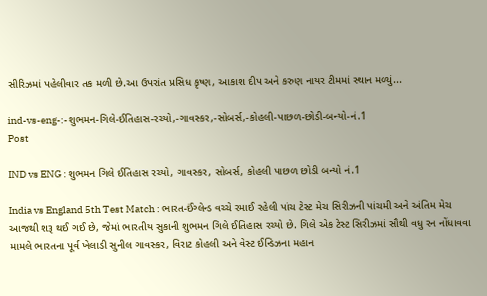સીરિઝમાં પહેલીવાર તક મળી છે.આ ઉપરાંત પ્રસિધ કૃષ્ણ, આકાશ દીપ અને કરુણ નાયર ટીમમાં સ્થાન મળ્યું...

ind-vs-eng-:-શુભમન-ગિલે-ઈતિહાસ-રચ્યો,-ગાવસ્કર,-સોબર્સ,-કોહલી-પાછળ-છોડી-બન્યો-નં.1
Post

IND vs ENG : શુભમન ગિલે ઈતિહાસ રચ્યો, ગાવસ્કર, સોબર્સ, કોહલી પાછળ છોડી બન્યો નં.1

India vs England 5th Test Match : ભારત-ઈંગ્લેન્ડ વચ્ચે રમાઈ રહેલી પાંચ ટેસ્ટ મેચ સિરીઝની પાંચમી અને અંતિમ મેચ આજથી શરૂ થઈ ગઈ છે, જેમાં ભારતીય સુકાની શુભમન ગિલે ઈતિહાસ રચ્યો છે. ગિલે એક ટેસ્ટ સિરીઝમાં સૌથી વધુ રન નોંધાવવા મામલે ભારતના પૂર્વ ખેલાડી સુનીલ ગાવસ્કર, વિરાટ કોહલી અને વેસ્ટ ઈન્ડિઝના મહાન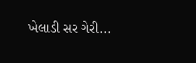ખેલાડી સર ગેરી...